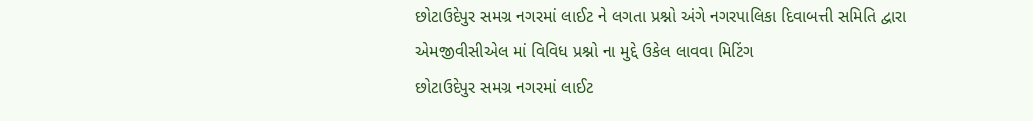છોટાઉદેપુર સમગ્ર નગરમાં લાઈટ ને લગતા પ્રશ્નો અંગે નગરપાલિકા દિવાબત્તી સમિતિ દ્વારા એમજીવીસીએલ માં વિવિધ પ્રશ્નો ના મુદ્દે ઉકેલ લાવવા મિટિંગ
છોટાઉદેપુર સમગ્ર નગરમાં લાઈટ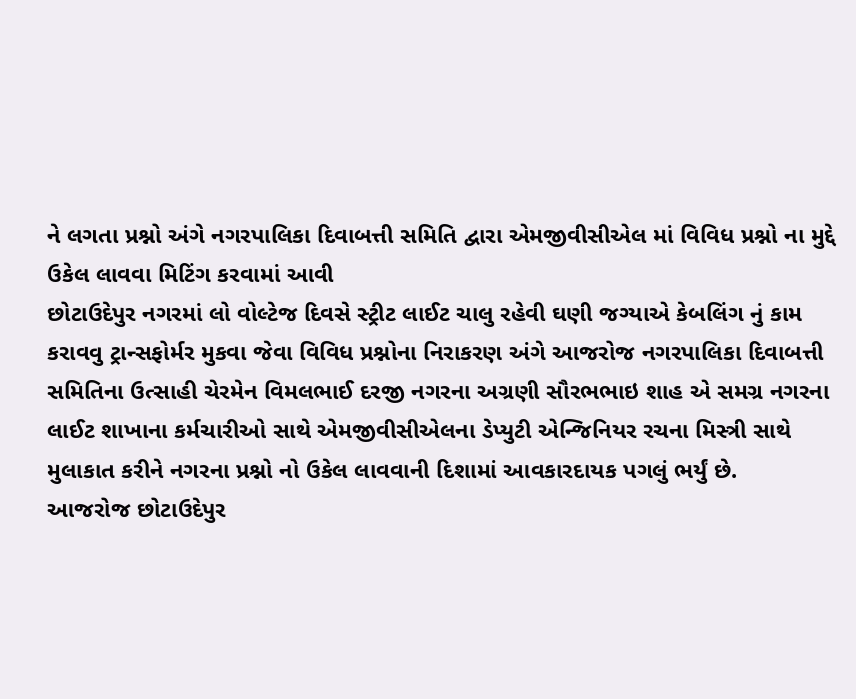ને લગતા પ્રશ્નો અંગે નગરપાલિકા દિવાબત્તી સમિતિ દ્વારા એમજીવીસીએલ માં વિવિધ પ્રશ્નો ના મુદ્દે ઉકેલ લાવવા મિટિંગ કરવામાં આવી
છોટાઉદેપુર નગરમાં લો વોલ્ટેજ દિવસે સ્ટ્રીટ લાઈટ ચાલુ રહેવી ઘણી જગ્યાએ કેબલિંગ નું કામ કરાવવુ ટ્રાન્સફોર્મર મુકવા જેવા વિવિધ પ્રશ્નોના નિરાકરણ અંગે આજરોજ નગરપાલિકા દિવાબત્તી સમિતિના ઉત્સાહી ચેરમેન વિમલભાઈ દરજી નગરના અગ્રણી સૌરભભાઇ શાહ એ સમગ્ર નગરના લાઈટ શાખાના કર્મચારીઓ સાથે એમજીવીસીએલના ડેપ્યુટી એન્જિનિયર રચના મિસ્ત્રી સાથે મુલાકાત કરીને નગરના પ્રશ્નો નો ઉકેલ લાવવાની દિશામાં આવકારદાયક પગલું ભર્યું છે.
આજરોજ છોટાઉદેપુર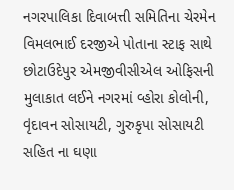નગરપાલિકા દિવાબત્તી સમિતિના ચેરમેન વિમલભાઈ દરજીએ પોતાના સ્ટાફ સાથે છોટાઉદેપુર એમજીવીસીએલ ઓફિસની મુલાકાત લઈને નગરમાં વ્હોરા કોલોની, વૃંદાવન સોસાયટી, ગુરુકૃપા સોસાયટી સહિત ના ઘણા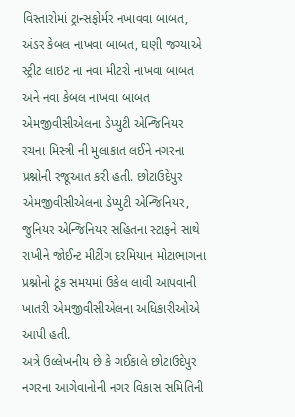વિસ્તારોમાં ટ્રાન્સફોર્મર નખાવવા બાબત, અંડર કેબલ નાખવા બાબત, ઘણી જગ્યાએ સ્ટ્રીટ લાઇટ ના નવા મીટરો નાખવા બાબત અને નવા કેબલ નાખવા બાબત એમજીવીસીએલના ડેપ્યુટી એન્જિનિયર રચના મિસ્ત્રી ની મુલાકાત લઈને નગરના પ્રશ્નોની રજૂઆત કરી હતી. છોટાઉદેપુર એમજીવીસીએલના ડેપ્યુટી એન્જિનિયર, જુનિયર એન્જિનિયર સહિતના સ્ટાફને સાથે રાખીને જોઈન્ટ મીટીંગ દરમિયાન મોટાભાગના પ્રશ્નોનો ટૂંક સમયમાં ઉકેલ લાવી આપવાની ખાતરી એમજીવીસીએલના અધિકારીઓએ આપી હતી.
અત્રે ઉલ્લેખનીય છે કે ગઈકાલે છોટાઉદેપુર નગરના આગેવાનોની નગર વિકાસ સમિતિની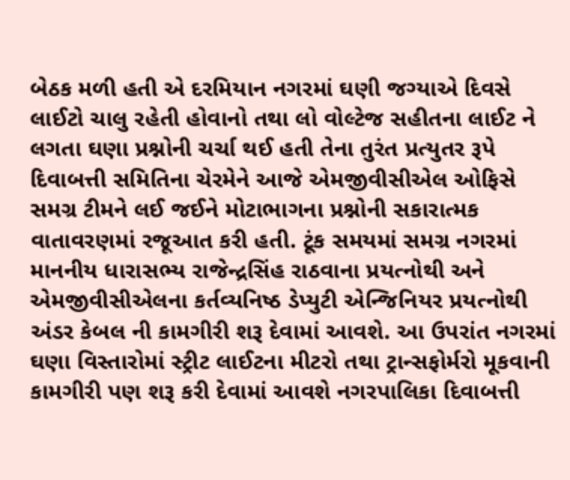બેઠક મળી હતી એ દરમિયાન નગરમાં ઘણી જગ્યાએ દિવસે લાઈટો ચાલુ રહેતી હોવાનો તથા લો વોલ્ટેજ સહીતના લાઈટ ને લગતા ઘણા પ્રશ્નોની ચર્ચા થઈ હતી તેના તુરંત પ્રત્યુતર રૂપે દિવાબત્તી સમિતિના ચેરમેને આજે એમજીવીસીએલ ઓફિસે સમગ્ર ટીમને લઈ જઈને મોટાભાગના પ્રશ્નોની સકારાત્મક વાતાવરણમાં રજૂઆત કરી હતી. ટૂંક સમયમાં સમગ્ર નગરમાં માનનીય ધારાસભ્ય રાજેન્દ્રસિંહ રાઠવાના પ્રયત્નોથી અને એમજીવીસીએલના કર્તવ્યનિષ્ઠ ડેપ્યુટી એન્જિનિયર પ્રયત્નોથી અંડર કેબલ ની કામગીરી શરૂ દેવામાં આવશે. આ ઉપરાંત નગરમાં ઘણા વિસ્તારોમાં સ્ટ્રીટ લાઈટના મીટરો તથા ટ્રાન્સફોર્મરો મૂકવાની કામગીરી પણ શરૂ કરી દેવામાં આવશે નગરપાલિકા દિવાબત્તી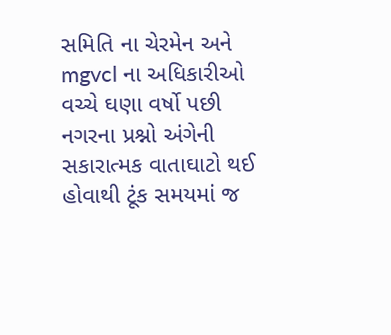સમિતિ ના ચેરમેન અને mgvcl ના અધિકારીઓ વચ્ચે ઘણા વર્ષો પછી નગરના પ્રશ્નો અંગેની સકારાત્મક વાતાઘાટો થઈ હોવાથી ટૂંક સમયમાં જ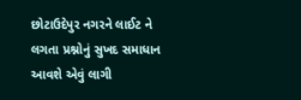છોટાઉદેપુર નગરને લાઈટ ને લગતા પ્રશ્નોનું સુખદ સમાધાન આવશે એવું લાગી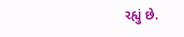રહ્યું છે.